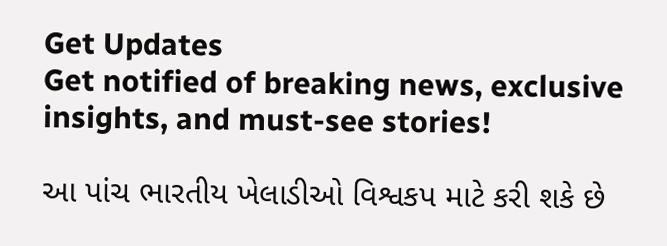Get Updates
Get notified of breaking news, exclusive insights, and must-see stories!

આ પાંચ ભારતીય ખેલાડીઓ વિશ્વકપ માટે કરી શકે છે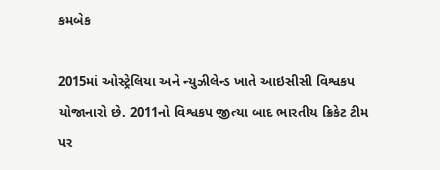કમબેક

2015માં ઓસ્ટ્રેલિયા અને ન્યુઝીલેન્ડ ખાતે આઇસીસી વિશ્વકપ યોજાનારો છે. 2011નો વિશ્વકપ જીત્યા બાદ ભારતીય ક્રિકેટ ટીમ પર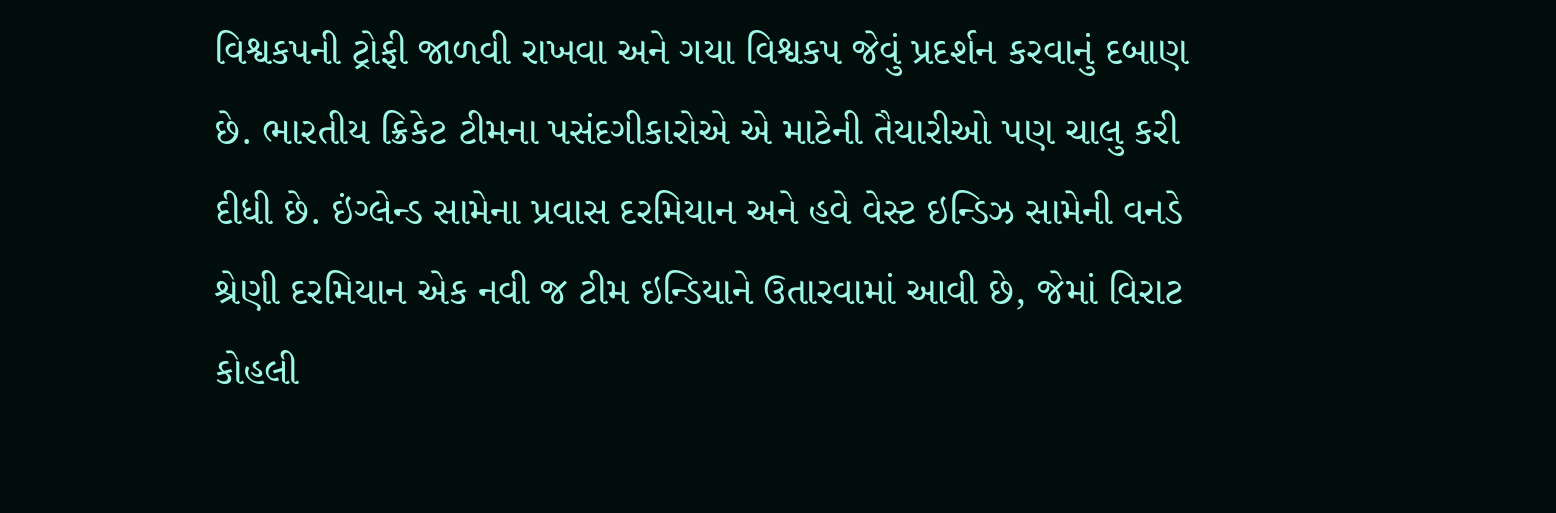વિશ્વકપની ટ્રોફી જાળવી રાખવા અને ગયા વિશ્વકપ જેવું પ્રદર્શન કરવાનું દબાણ છે. ભારતીય ક્રિકેટ ટીમના પસંદગીકારોએ એ માટેની તૈયારીઓ પણ ચાલુ કરી દીધી છે. ઇંગ્લેન્ડ સામેના પ્રવાસ દરમિયાન અને હવે વેસ્ટ ઇન્ડિઝ સામેની વનડે શ્રેણી દરમિયાન એક નવી જ ટીમ ઇન્ડિયાને ઉતારવામાં આવી છે, જેમાં વિરાટ કોહલી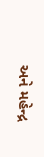અને મહેન્દ્ર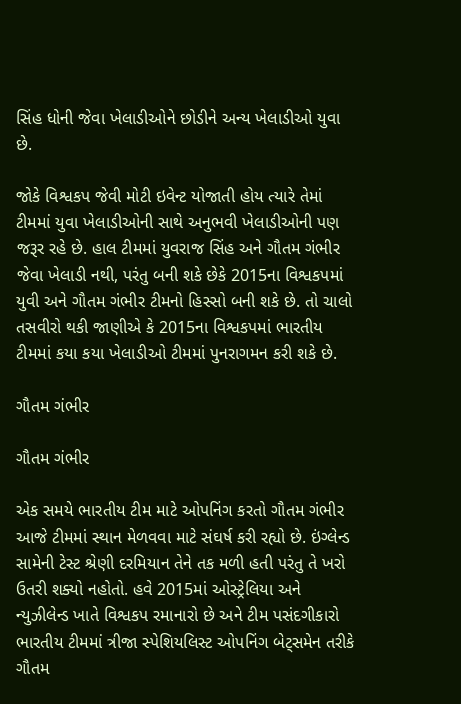સિંહ ધોની જેવા ખેલાડીઓને છોડીને અન્ય ખેલાડીઓ યુવા છે.

જોકે વિશ્વકપ જેવી મોટી ઇવેન્ટ યોજાતી હોય ત્યારે તેમાં ટીમમાં યુવા ખેલાડીઓની સાથે અનુભવી ખેલાડીઓની પણ જરૂર રહે છે. હાલ ટીમમાં યુવરાજ સિંહ અને ગૌતમ ગંભીર જેવા ખેલાડી નથી, પરંતુ બની શકે છેકે 2015ના વિશ્વકપમાં યુવી અને ગૌતમ ગંભીર ટીમનો હિસ્સો બની શકે છે. તો ચાલો તસવીરો થકી જાણીએ કે 2015ના વિશ્વકપમાં ભારતીય ટીમમાં કયા કયા ખેલાડીઓ ટીમમાં પુનરાગમન કરી શકે છે.

ગૌતમ ગંભીર

ગૌતમ ગંભીર

એક સમયે ભારતીય ટીમ માટે ઓપનિંગ કરતો ગૌતમ ગંભીર આજે ટીમમાં સ્થાન મેળવવા માટે સંઘર્ષ કરી રહ્યો છે. ઇંગ્લેન્ડ સામેની ટેસ્ટ શ્રેણી દરમિયાન તેને તક મળી હતી પરંતુ તે ખરો ઉતરી શક્યો નહોતો. હવે 2015માં ઓસ્ટ્રેલિયા અને ન્યુઝીલેન્ડ ખાતે વિશ્વકપ રમાનારો છે અને ટીમ પસંદગીકારો ભારતીય ટીમમાં ત્રીજા સ્પેશિયલિસ્ટ ઓપનિંગ બેટ્સમેન તરીકે ગૌતમ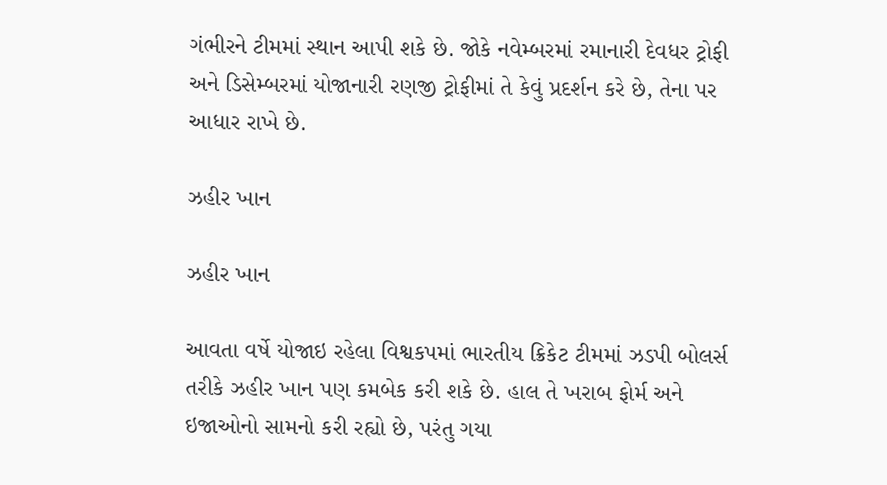ગંભીરને ટીમમાં સ્થાન આપી શકે છે. જોકે નવેમ્બરમાં રમાનારી દેવધર ટ્રોફી અને ડિસેમ્બરમાં યોજાનારી રણજી ટ્રોફીમાં તે કેવું પ્રદર્શન કરે છે, તેના પર આધાર રાખે છે.

ઝહીર ખાન

ઝહીર ખાન

આવતા વર્ષે યોજાઇ રહેલા વિશ્વકપમાં ભારતીય ક્રિકેટ ટીમમાં ઝડપી બોલર્સ તરીકે ઝહીર ખાન પણ કમબેક કરી શકે છે. હાલ તે ખરાબ ફોર્મ અને ઇજાઓનો સામનો કરી રહ્યો છે, પરંતુ ગયા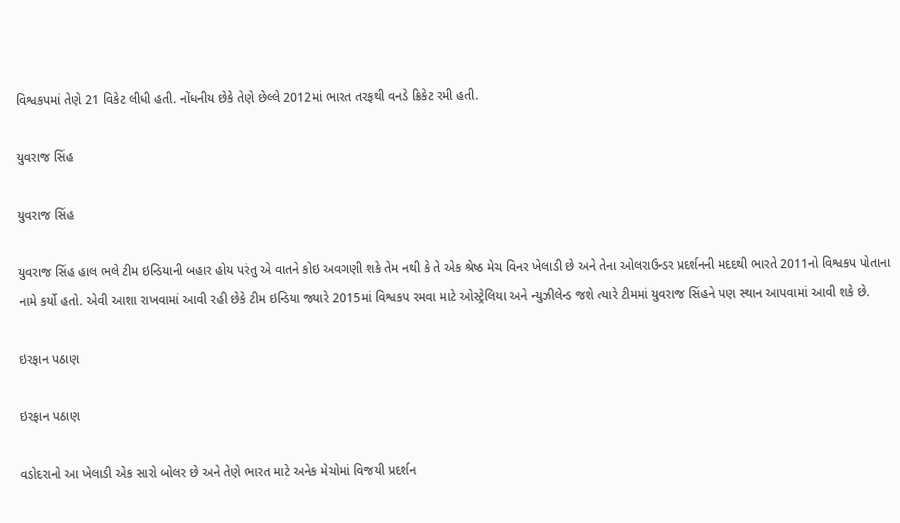વિશ્વકપમાં તેણે 21 વિકેટ લીધી હતી. નોંધનીય છેકે તેણે છેલ્લે 2012માં ભારત તરફથી વનડે ક્રિકેટ રમી હતી.

યુવરાજ સિંહ

યુવરાજ સિંહ

યુવરાજ સિંહ હાલ ભલે ટીમ ઇન્ડિયાની બહાર હોય પરંતુ એ વાતને કોઇ અવગણી શકે તેમ નથી કે તે એક શ્રેષ્ઠ મેચ વિનર ખેલાડી છે અને તેના ઓલરાઉન્ડર પ્રદર્શનની મદદથી ભારતે 2011નો વિશ્વકપ પોતાના નામે કર્યો હતો. એવી આશા રાખવામાં આવી રહી છેકે ટીમ ઇન્ડિયા જ્યારે 2015માં વિશ્વકપ રમવા માટે ઓસ્ટ્રેલિયા અને ન્યુઝીલેન્ડ જશે ત્યારે ટીમમાં યુવરાજ સિંહને પણ સ્થાન આપવામાં આવી શકે છે.

ઇરફાન પઠાણ

ઇરફાન પઠાણ

વડોદરાનો આ ખેલાડી એક સારો બોલર છે અને તેણે ભારત માટે અનેક મેચોમાં વિજયી પ્રદર્શન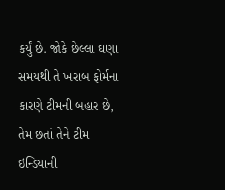કર્યું છે. જોકે છેલ્લા ઘણા સમયથી તે ખરાબ ફોર્મના કારણે ટીમની બહાર છે, તેમ છતાં તેને ટીમ ઇન્ડિયાની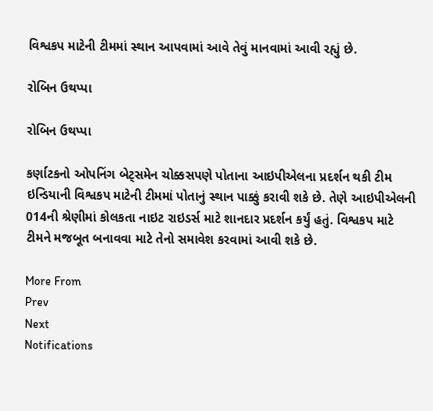વિશ્વકપ માટેની ટીમમાં સ્થાન આપવામાં આવે તેવું માનવામાં આવી રહ્યું છે.

રોબિન ઉથપ્પા

રોબિન ઉથપ્પા

કર્ણાટકનો ઓપનિંગ બેટ્સમેન ચોક્કસપણે પોતાના આઇપીએલના પ્રદર્શન થકી ટીમ ઇન્ડિયાની વિશ્વકપ માટેની ટીમમાં પોતાનું સ્થાન પાક્કું કરાવી શકે છે. તેણે આઇપીએલની 014ની શ્રેણીમાં કોલકતા નાઇટ રાઇડર્સ માટે શાનદાર પ્રદર્શન કર્યું હતું. વિશ્વકપ માટે ટીમને મજબૂત બનાવવા માટે તેનો સમાવેશ કરવામાં આવી શકે છે.

More From
Prev
Next
Notifications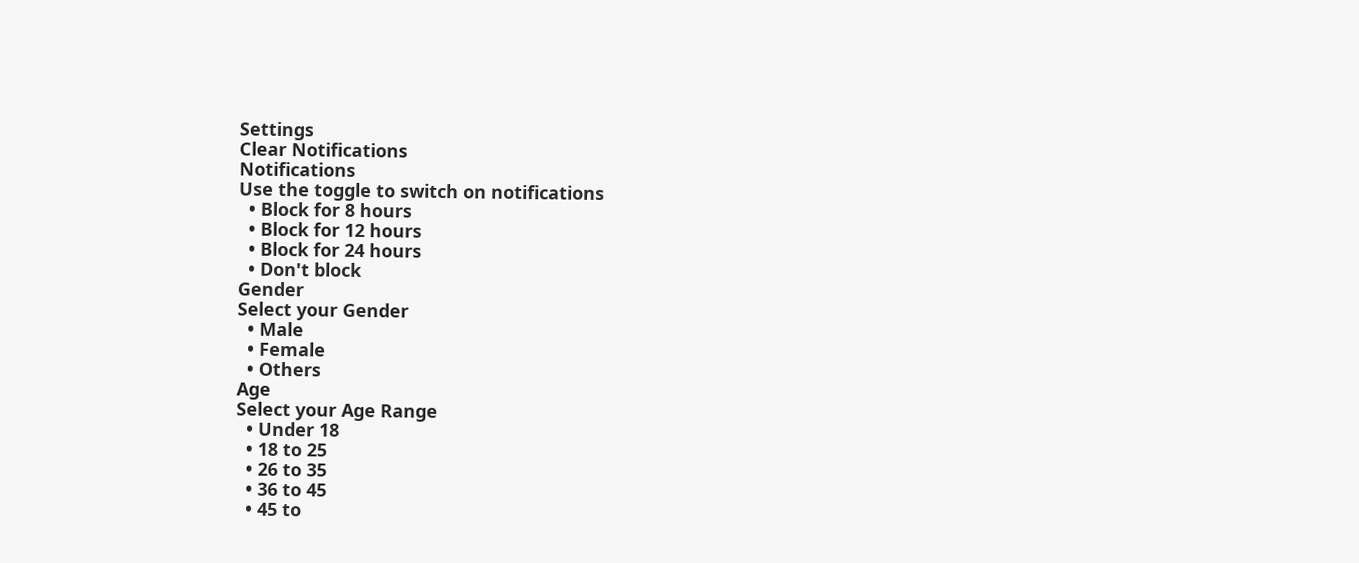Settings
Clear Notifications
Notifications
Use the toggle to switch on notifications
  • Block for 8 hours
  • Block for 12 hours
  • Block for 24 hours
  • Don't block
Gender
Select your Gender
  • Male
  • Female
  • Others
Age
Select your Age Range
  • Under 18
  • 18 to 25
  • 26 to 35
  • 36 to 45
  • 45 to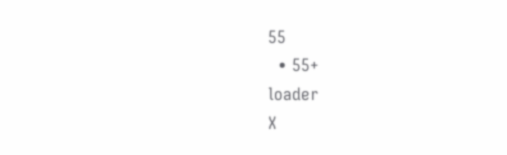55
  • 55+
loader
X